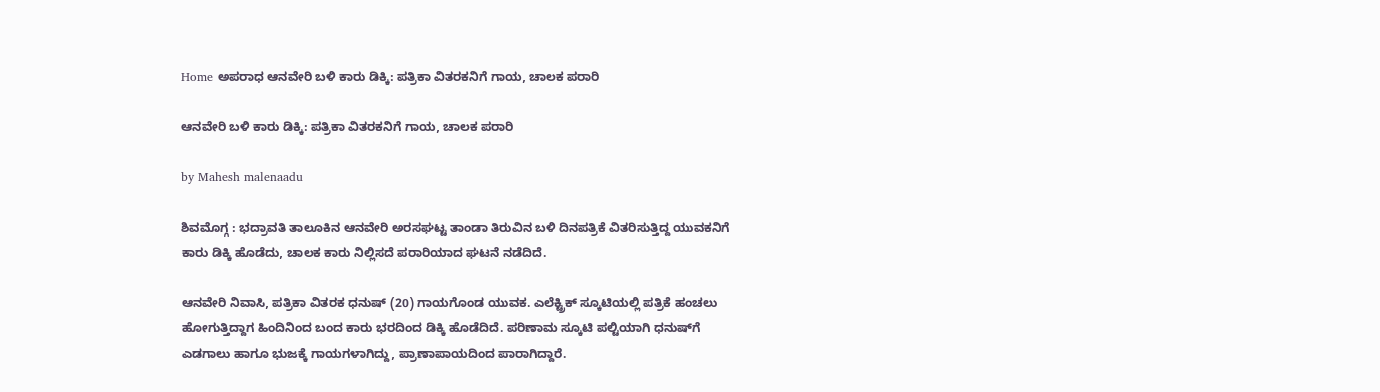Home ಅಪರಾಧ ಆನವೇರಿ ಬಳಿ ಕಾರು ಡಿಕ್ಕಿ: ಪತ್ರಿಕಾ ವಿತರಕನಿಗೆ ಗಾಯ, ಚಾಲಕ ಪರಾರಿ

ಆನವೇರಿ ಬಳಿ ಕಾರು ಡಿಕ್ಕಿ: ಪತ್ರಿಕಾ ವಿತರಕನಿಗೆ ಗಾಯ, ಚಾಲಕ ಪರಾರಿ

by Mahesh malenaadu

ಶಿವಮೊಗ್ಗ : ಭದ್ರಾವತಿ ತಾಲೂಕಿನ ಆನವೇರಿ ಅರಸಘಟ್ಟ ತಾಂಡಾ ತಿರುವಿನ ಬಳಿ ದಿನಪತ್ರಿಕೆ ವಿತರಿಸುತ್ತಿದ್ದ ಯುವಕನಿಗೆ ಕಾರು ಡಿಕ್ಕಿ ಹೊಡೆದು, ಚಾಲಕ ಕಾರು ನಿಲ್ಲಿಸದೆ ಪರಾರಿಯಾದ ಘಟನೆ ನಡೆದಿದೆ.

ಆನವೇರಿ ನಿವಾಸಿ, ಪತ್ರಿಕಾ ವಿತರಕ ಧನುಷ್ (20) ಗಾಯಗೊಂಡ ಯುವಕ. ಎಲೆಕ್ಟ್ರಿಕ್ ಸ್ಕೂಟಿಯಲ್ಲಿ ಪತ್ರಿಕೆ ಹಂಚಲು ಹೋಗುತ್ತಿದ್ದಾಗ ಹಿಂದಿನಿಂದ ಬಂದ ಕಾರು ಭರದಿಂದ ಡಿಕ್ಕಿ ಹೊಡೆದಿದೆ. ಪರಿಣಾಮ ಸ್ಕೂಟಿ ಪಲ್ಟಿಯಾಗಿ ಧನುಷ್‌ಗೆ ಎಡಗಾಲು ಹಾಗೂ ಭುಜಕ್ಕೆ ಗಾಯಗಳಾಗಿದ್ದು, ಪ್ರಾಣಾಪಾಯದಿಂದ ಪಾರಾಗಿದ್ದಾರೆ.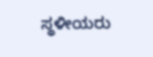ಸ್ಥಳೀಯರು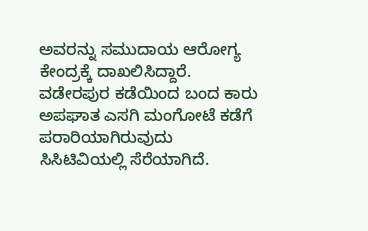ಅವರನ್ನು ಸಮುದಾಯ ಆರೋಗ್ಯ ಕೇಂದ್ರಕ್ಕೆ ದಾಖಲಿಸಿದ್ದಾರೆ.
ವಡೇರಪುರ ಕಡೆಯಿಂದ ಬಂದ ಕಾರು ಅಪಘಾತ ಎಸಗಿ ಮಂಗೋಟೆ ಕಡೆಗೆ ಪರಾರಿಯಾಗಿರುವುದು ಸಿಸಿಟಿವಿಯಲ್ಲಿ ಸೆರೆಯಾಗಿದೆ.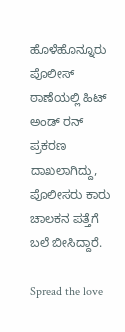ಹೊಳೆಹೊನ್ನೂರು ಪೊಲೀಸ್ ಠಾಣೆಯಲ್ಲಿ ಹಿಟ್ ಅಂಡ್ ರನ್ ಪ್ರಕರಣ ದಾಖಲಾಗಿದ್ದು, ಪೊಲೀಸರು ಕಾರು ಚಾಲಕನ ಪತ್ತೆಗೆ ಬಲೆ ಬೀಸಿದ್ದಾರೆ.

Spread the love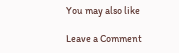You may also like

Leave a Comment